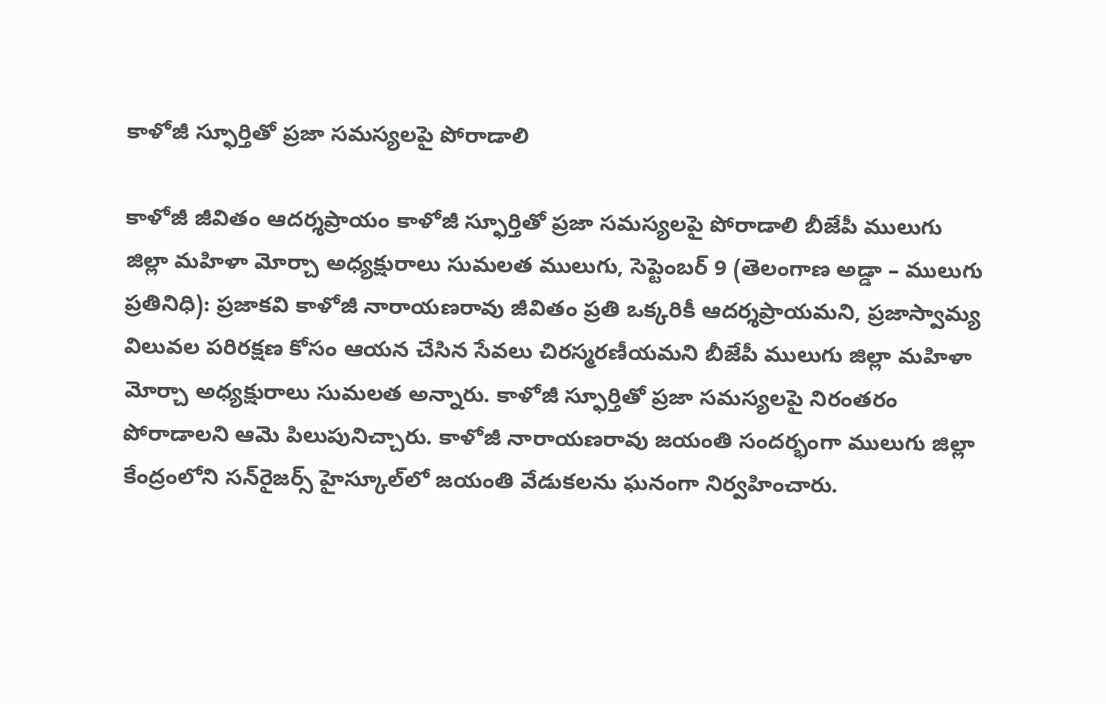కాళోజీ స్ఫూర్తితో ప్రజా సమస్యలపై పోరాడాలి

కాళోజీ జీవితం ఆదర్శప్రాయం కాళోజీ స్ఫూర్తితో ప్రజా సమస్యలపై పోరాడాలి బీజేపీ ములుగు జిల్లా మహిళా మోర్చా అధ్యక్షురాలు సుమలత ములుగు, సెప్టెంబర్ 9 (తెలంగాణ అడ్డా – ములుగు ప్రతినిధి): ప్రజాకవి కాళోజీ నారాయణరావు జీవితం ప్రతి ఒక్కరికీ ఆదర్శప్రాయమని, ప్రజాస్వామ్య విలువల పరిరక్షణ కోసం ఆయన చేసిన సేవలు చిరస్మరణీయమని బీజేపీ ములుగు జిల్లా మహిళా మోర్చా అధ్యక్షురాలు సుమలత అన్నారు. కాళోజీ స్ఫూర్తితో ప్రజా సమస్యలపై నిరంతరం పోరాడాలని ఆమె పిలుపునిచ్చారు. కాళోజీ నారాయణరావు జయంతి సందర్భంగా ములుగు జిల్లా కేంద్రంలోని సన్‌రైజర్స్ హైస్కూల్‌లో జయంతి వేడుకలను ఘనంగా నిర్వహించారు.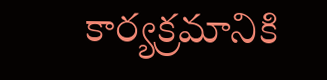కార్యక్రమానికి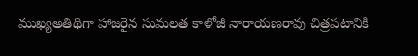ముఖ్యఅతిథిగా హాజరైన సుమలత కాళోజీ నారాయణరావు చిత్రపటానికి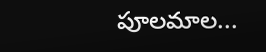పూలమాల...